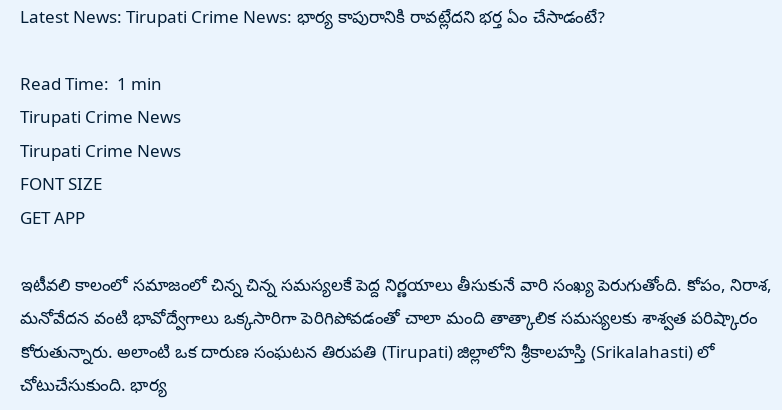Latest News: Tirupati Crime News: భార్య కాపురానికి రావట్లేదని భర్త ఏం చేసాడంటే?

Read Time:  1 min
Tirupati Crime News
Tirupati Crime News
FONT SIZE
GET APP

ఇటీవలి కాలంలో సమాజంలో చిన్న చిన్న సమస్యలకే పెద్ద నిర్ణయాలు తీసుకునే వారి సంఖ్య పెరుగుతోంది. కోపం, నిరాశ, మనోవేదన వంటి భావోద్వేగాలు ఒక్కసారిగా పెరిగిపోవడంతో చాలా మంది తాత్కాలిక సమస్యలకు శాశ్వత పరిష్కారం కోరుతున్నారు. అలాంటి ఒక దారుణ సంఘటన తిరుపతి (Tirupati) జిల్లాలోని శ్రీకాలహస్తి (Srikalahasti) లో చోటుచేసుకుంది. భార్య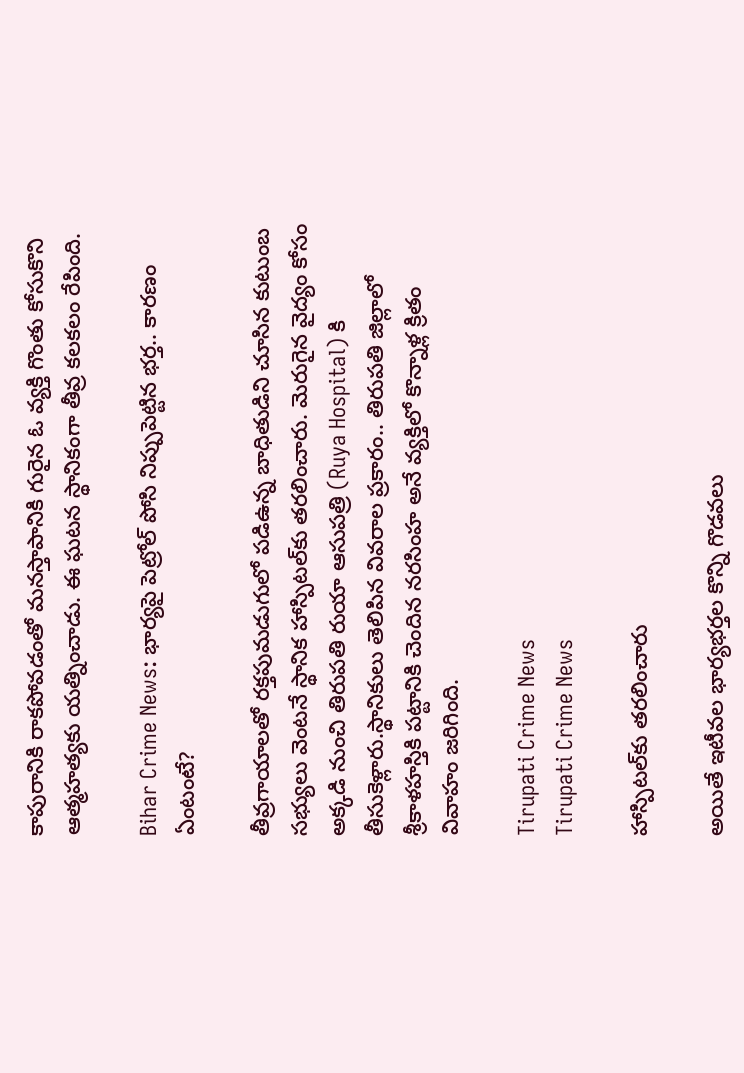కాపురానికి రాకపోవడంతో మనస్తాపానికి గురైన ఓ వ్యక్తి గొంతు కోసుకొని ఆత్మహత్యకు యత్నించాడు. ఈ ఘటన స్థానికంగా తీవ్ర కలకలం రేపింది.

Bihar Crime News: భార్యపై పెట్రోల్ పోసి నిప్పుపెట్టిన భర్త.. కారణం ఏంటంటే?

తీవ్రగాయాలతో రక్తపుమడుగులో పడిఉన్న బాధితుడిని చూసిన కుటుంబ సభ్యులు వెంటనే స్థానిక హాస్పిటల్‌కు తరలించారు. మెరుగైన వైద్యం కోసం అక్కడి నుంచి తిరుపతి రుయా ఆసుపత్రి (Ruya Hospital) కి తీసుకెళ్లారు.స్థానికులు తెలిపిన వివరాల ప్రకారం.. తిరుపతి జిల్లాలో శ్రీకాళహస్తికి పట్టానికి చెందిన నరసింహ అనే వ్యక్తిలో కొన్నాళ్ల క్రితం వివాహం జరిగింది.

Tirupati Crime News
Tirupati Crime News

హాస్పిటల్‌కు తరలించారు

అయితే ఇటీవల భార్యభర్తల కొన్ని గొడవలు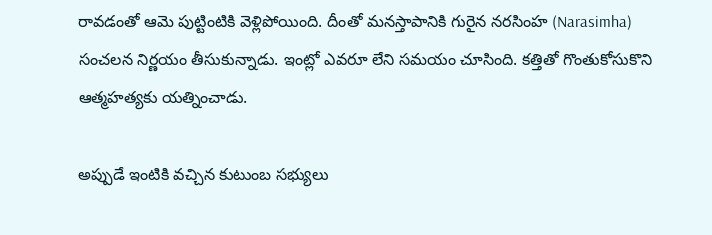రావడంతో ఆమె పుట్టింటికి వెళ్లిపోయింది. దీంతో మనస్తాపానికి గురైన నరసింహ (Narasimha) సంచలన నిర్ణయం తీసుకున్నాడు. ఇంట్లో ఎవరూ లేని సమయం చూసింది. కత్తితో గొంతుకోసుకొని ఆత్మహత్యకు యత్నించాడు.

అప్పుడే ఇంటికి వచ్చిన కుటుంబ సభ్యులు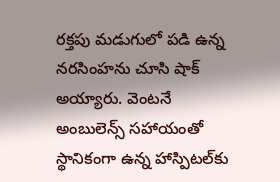రక్తపు మడుగులో పడి ఉన్న నరసింహను చూసి షాక్‌ అయ్యారు. వెంటనే అంబులెన్స్ సహాయంతో స్థానికంగా ఉన్న హాస్పిటల్‌కు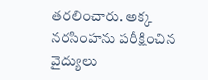తరలించారు. అక్క నరసింహను పరీక్షించిన వైద్యులు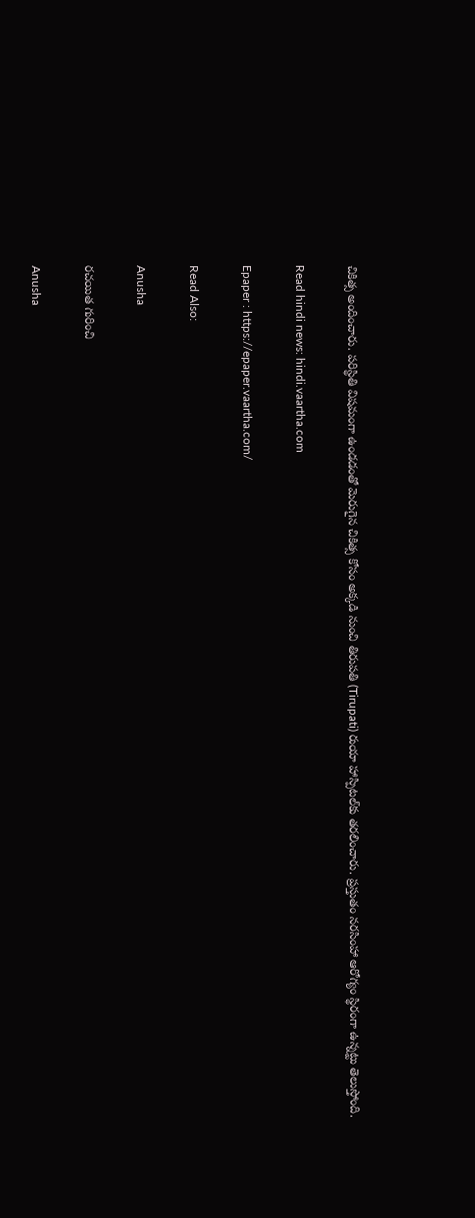చికిత్స అందించారు. పరిస్థితి విషమంగా ఉండడంతో మెరుగైన చికిత్స కోసం అక్కడి నుంచి తిరుపతి (Tirupati) రుయా హాస్పిటల్‌కు తరలించారు. ప్రస్తుతం నరసింహా ఆరోగ్యం స్థిరంగా ఉన్నట్టు తెలుస్తోంది.

Read hindi news: hindi.vaartha.com

Epaper : https://epaper.vaartha.com/

Read Also:

Anusha

రచయిత గురించి

Anusha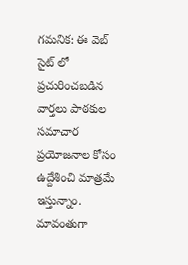గమనిక: ఈ వెబ్ సైట్ లో ప్రచురించబడిన వార్తలు పాఠకుల సమాచార ప్రయోజనాల కోసం ఉద్దేశించి మాత్రమే ఇస్తున్నాం. మావంతుగా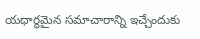యధార్థమైన సమాచారాన్ని ఇచ్చేందుకు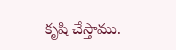కృషి చేస్తాము.